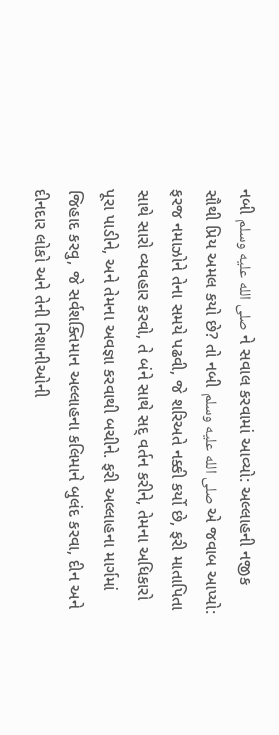નબી صلى الله عليه وسلم ને સવાલ કરવામાં આવ્યો: અલ્લાહની નજીક સૌથી પ્રિય અમલ કયો છે? તો નબી صلى الله عليه وسلم એ જવાબ આપ્યો: ફરજ નમાઝોને તેના સમયે પઢવી, જે શરિઅતે નક્કી કર્યો છે, ફરી માતાપિતા સાથે સારો વ્યવહાર કરવો, તે બંને સાથે સદ્ વર્તન કરીને, તેમના અધિકારો પૂરા પાડીને, અને તેમના અવજ્ઞા કરવાથી બચીને. ફરી અલ્લાહના માર્ગમાં જિહાદ કરવુ, જે સર્વશક્તિમાન અલ્લાહના કલિમાને બુલંદ કરવા, દીન અને દીનદાર લોકો અને તેની નિશાનીઓની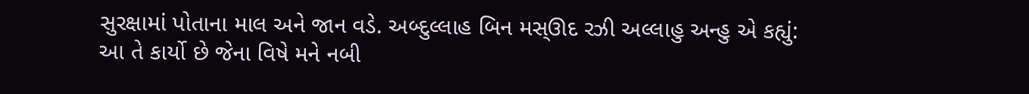સુરક્ષામાં પોતાના માલ અને જાન વડે. અબ્દુલ્લાહ બિન મસ્ઊદ રઝી અલ્લાહુ અન્હુ એ કહ્યું: આ તે કાર્યો છે જેના વિષે મને નબી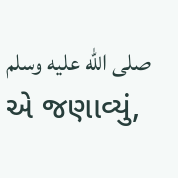صلى الله عليه وسلم એ જણાવ્યું,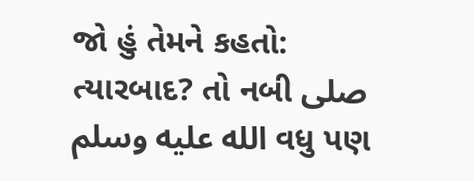જો હું તેમને કહતો: ત્યારબાદ? તો નબી صلى الله عليه وسلم વધુ પણ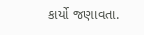કાર્યો જણાવતા.